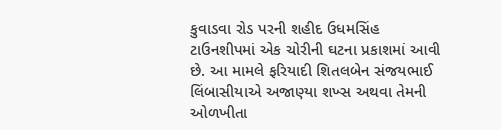કુવાડવા રોડ પરની શહીદ ઉધમસિંહ ટાઉનશીપમાં એક ચોરીની ઘટના પ્રકાશમાં આવી છે. આ મામલે ફરિયાદી શિતલબેન સંજયભાઈ લિંબાસીયાએ અજાણ્યા શખ્સ અથવા તેમની ઓળખીતા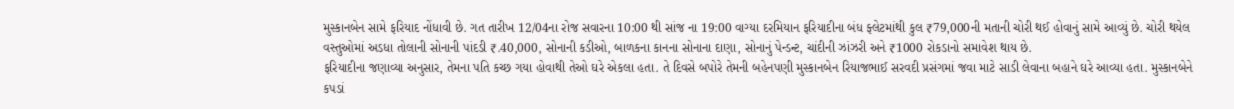મુસ્કાનબેન સામે ફરિયાદ નોંધાવી છે. ગત તારીખ 12/04ના રોજ સવારના 10:00 થી સાંજ ના 19:00 વાગ્યા દરમિયાન ફરિયાદીના બંધ ફ્લેટમાંથી કુલ ₹79,000ની મતાની ચોરી થઈ હોવાનું સામે આવ્યું છે. ચોરી થયેલ વસ્તુઓમાં અડધા તોલાની સોનાની પાંદડી ₹.40,000, સોનાની કડીઓ, બાળકના કાનના સોનાના દાણા, સોનાનું પેન્ડન્ટ, ચાંદીની ઝાંઝરી અને ₹1000 રોકડાનો સમાવેશ થાય છે.
ફરિયાદીના જણાવ્યા અનુસાર, તેમના પતિ કચ્છ ગયા હોવાથી તેઓ ઘરે એકલા હતા. તે દિવસે બપોરે તેમની બહેનપણી મુસ્કાનબેન રિયાજભાઈ સરવદી પ્રસંગમાં જવા માટે સાડી લેવાના બહાને ઘરે આવ્યા હતા. મુસ્કાનબેને કપડાં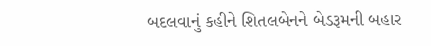બદલવાનું કહીને શિતલબેનને બેડરૂમની બહાર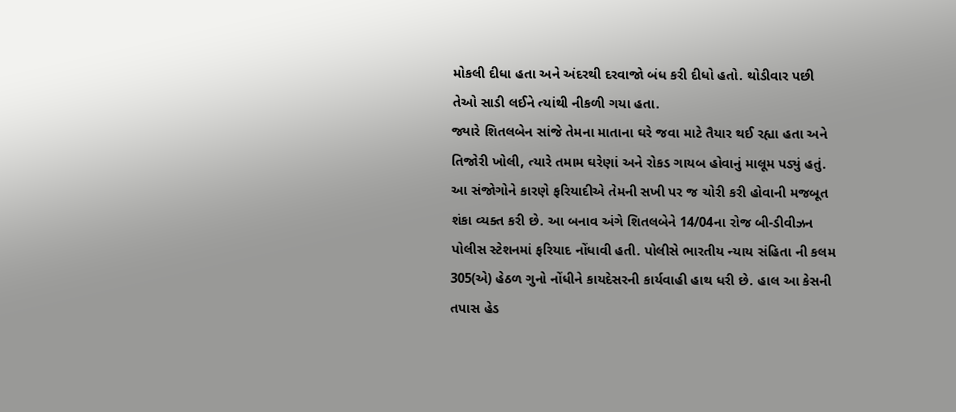મોકલી દીધા હતા અને અંદરથી દરવાજો બંધ કરી દીધો હતો. થોડીવાર પછી તેઓ સાડી લઈને ત્યાંથી નીકળી ગયા હતા.
જ્યારે શિતલબેન સાંજે તેમના માતાના ઘરે જવા માટે તૈયાર થઈ રહ્યા હતા અને તિજોરી ખોલી, ત્યારે તમામ ઘરેણાં અને રોકડ ગાયબ હોવાનું માલૂમ પડ્યું હતું. આ સંજોગોને કારણે ફરિયાદીએ તેમની સખી પર જ ચોરી કરી હોવાની મજબૂત શંકા વ્યક્ત કરી છે. આ બનાવ અંગે શિતલબેને 14/04ના રોજ બી-ડીવીઝન પોલીસ સ્ટેશનમાં ફરિયાદ નોંધાવી હતી. પોલીસે ભારતીય ન્યાય સંહિતા ની કલમ 305(એ) હેઠળ ગુનો નોંધીને કાયદેસરની કાર્યવાહી હાથ ધરી છે. હાલ આ કેસની તપાસ હેડ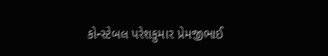કોન્સ્ટેબલ પરેશકુમાર પ્રેમજીભાઈ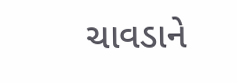ચાવડાને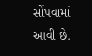સોંપવામાં આવી છે.